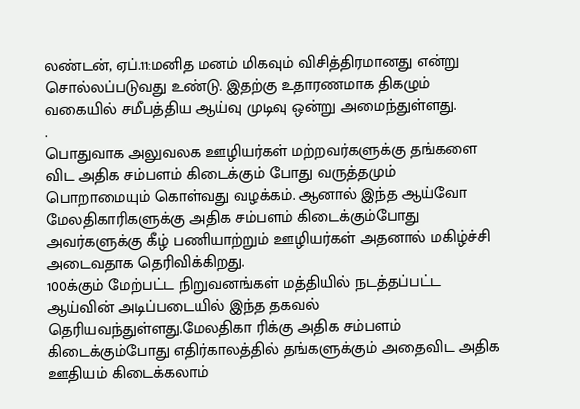லண்டன், ஏப்.11:மனித மனம் மிகவும் விசித்திரமானது என்று சொல்லப்படுவது உண்டு. இதற்கு உதாரணமாக திகழும் வகையில் சமீபத்திய ஆய்வு முடிவு ஒன்று அமைந்துள்ளது.
.
பொதுவாக அலுவலக ஊழியர்கள் மற்றவர்களுக்கு தங்களை விட அதிக சம்பளம் கிடைக்கும் போது வருத்தமும் பொறாமையும் கொள்வது வழக்கம். ஆனால் இந்த ஆய்வோ மேலதிகாரிகளுக்கு அதிக சம்பளம் கிடைக்கும்போது அவர்களுக்கு கீழ் பணியாற்றும் ஊழியர்கள் அதனால் மகிழ்ச்சி அடைவதாக தெரிவிக்கிறது.
100க்கும் மேற்பட்ட நிறுவனங்கள் மத்தியில் நடத்தப்பட்ட ஆய்வின் அடிப்படையில் இந்த தகவல் தெரியவந்துள்ளது.மேலதிகா ரிக்கு அதிக சம்பளம் கிடைக்கும்போது எதிர்காலத்தில் தங்களுக்கும் அதைவிட அதிக ஊதியம் கிடைக்கலாம்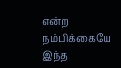என்ற நம்பிக்கையே இந்த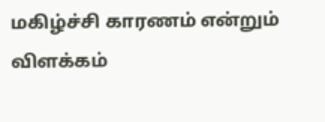மகிழ்ச்சி காரணம் என்றும் விளக்கம்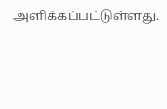அளிக்கப்பட்டுள்ளது.